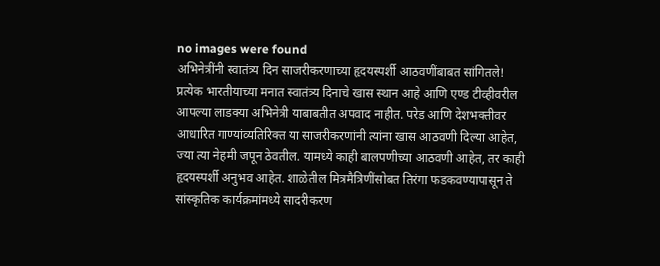no images were found
अभिनेत्रींनी स्वातंत्र्य दिन साजरीकरणाच्या हृदयस्पर्शी आठवणींबाबत सांगितले!
प्रत्येक भारतीयाच्या मनात स्वातंत्र्य दिनाचे खास स्थान आहे आणि एण्ड टीव्हीवरील आपल्या लाडक्या अभिनेत्री याबाबतीत अपवाद नाहीत. परेड आणि देशभक्तीवर आधारित गाण्यांव्यतिरिक्त या साजरीकरणांनी त्यांना खास आठवणी दिल्या आहेत, ज्या त्या नेहमी जपून ठेवतील. यामध्ये काही बालपणीच्या आठवणी आहेत, तर काही हृदयस्पर्शी अनुभव आहेत. शाळेतील मित्रमैत्रिणींसोबत तिरंगा फडकवण्यापासून ते सांस्कृतिक कार्यक्रमांमध्ये सादरीकरण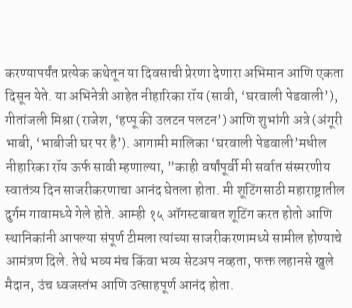करण्यापर्यंत प्रत्येक कथेतून या दिवसाची प्रेरणा देणारा अभिमान आणि एकता दिसून येते. या अभिनेत्री आहेत नीहारिका रॉय (सावी, ‘घरवाली पेडवाली’), गीतांजली मिश्रा (राजेश, ‘हप्पू की उलटन पलटन’) आणि शुभांगी अत्रे (अंगूरी भाबी, ‘भाबीजी घर पर है’). आगामी मालिका ‘घरवाली पेडवाली’मधील नीहारिका रॉय ऊर्फ सावी म्हणाल्या, ”काही वर्षांपूर्वी मी सर्वात संस्मरणीय स्वातंत्र्य दिन साजरीकरणाचा आनंद घेतला होता. मी शूटिंगसाठी महाराष्ट्रातील दुर्गम गावामध्ये गेले होते. आम्ही १५ ऑगस्टबाबत शूटिंग करत होतो आणि स्थानिकांनी आपल्या संपूर्ण टीमला त्यांच्या साजरीकरणामध्ये सामील होण्याचे आमंत्रण दिले. तेथे भव्य मंच किंवा भव्य सेटअप नव्हता, फक्त लहानसे खुले मैदान, उंच ध्वजस्तंभ आणि उत्साहपूर्ण आनंद होता.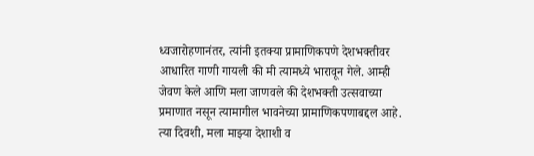ध्वजारोहणानंतर, त्यांनी इतक्या प्रामाणिकपणे देशभक्तीवर आधारित गाणी गायली की मी त्यामध्ये भारावून गेले. आम्ही जेवण केले आणि मला जाणवले की देशभक्ती उत्सवाच्या प्रमाणात नसून त्यामागील भावनेच्या प्रामाणिकपणाबद्दल आहे. त्या दिवशी, मला माझ्या देशाशी व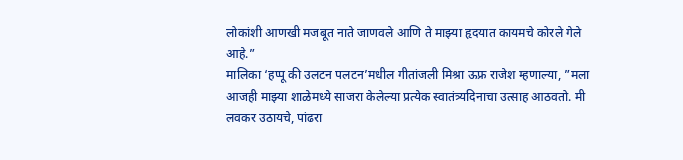लोकांशी आणखी मजबूत नाते जाणवले आणि ते माझ्या हृदयात कायमचे कोरले गेले आहे.”
मालिका ‘हप्पू की उलटन पलटन’मधील गीतांजली मिश्रा ऊफ्र राजेश म्हणाल्या, ”मला आजही माझ्या शाळेमध्ये साजरा केलेल्या प्रत्येक स्वातंत्र्यदिनाचा उत्साह आठवतो. मी लवकर उठायचे, पांढरा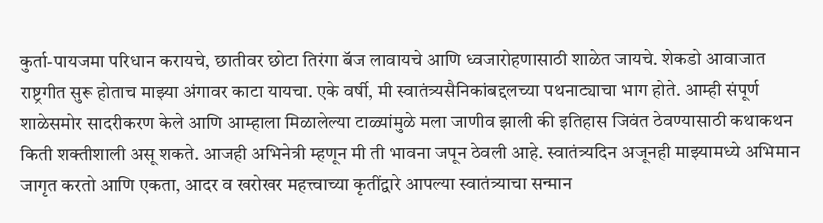कुर्ता-पायजमा परिधान करायचे, छातीवर छोटा तिरंगा बॅज लावायचे आणि ध्वजारोहणासाठी शाळेत जायचे. शेकडो आवाजात राष्ट्रगीत सुरू होताच माझ्या अंगावर काटा यायचा. एके वर्षी, मी स्वातंत्र्यसैनिकांबद्दलच्या पथनाट्याचा भाग होते. आम्ही संपूर्ण शाळेसमोर सादरीकरण केले आणि आम्हाला मिळालेल्या टाळ्यांमुळे मला जाणीव झाली की इतिहास जिवंत ठेवण्यासाठी कथाकथन किती शक्तीशाली असू शकते. आजही अभिनेत्री म्हणून मी ती भावना जपून ठेवली आहे. स्वातंत्र्यदिन अजूनही माझ्यामध्ये अभिमान जागृत करतो आणि एकता, आदर व खरोखर महत्त्वाच्या कृतींद्वारे आपल्या स्वातंत्र्याचा सन्मान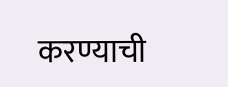करण्याची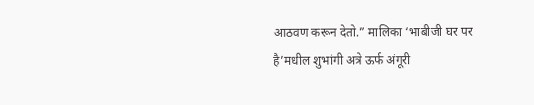आठवण करून देतो.” मालिका ‘भाबीजी घर पर है’मधील शुभांगी अत्रे ऊर्फ अंगूरी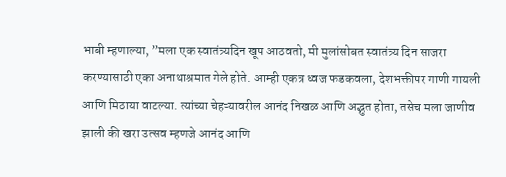भाबी म्हणाल्या, ”मला एक स्वातंत्र्यदिन खूप आठवतो, मी मुलांसोबत स्वातंत्र्य दिन साजरा करण्यासाठी एका अनाथाश्रमात गेले होते. आम्ही एकत्र ध्वज फडकवला, देशभक्तीपर गाणी गायली आणि मिठाया वाटल्या. त्यांच्या चेहऱ्यावरील आनंद निखळ आणि अद्भुत होता, तसेच मला जाणीव झाली की खरा उत्सव म्हणजे आनंद आणि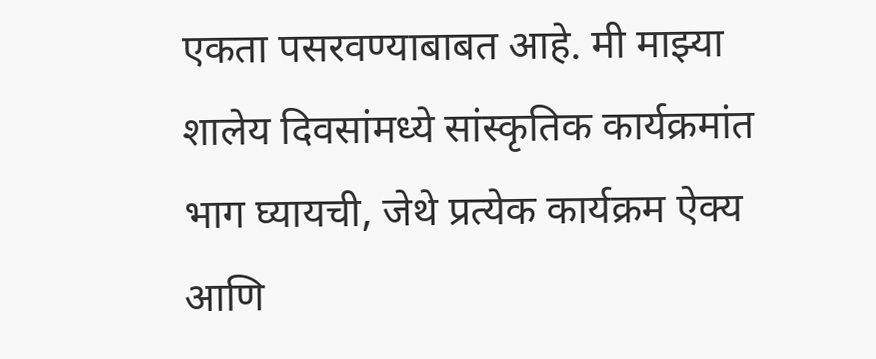एकता पसरवण्याबाबत आहे. मी माझ्या शालेय दिवसांमध्ये सांस्कृतिक कार्यक्रमांत भाग घ्यायची, जेथे प्रत्येक कार्यक्रम ऐक्य आणि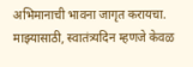अभिमानाची भावना जागृत करायचा. माझ्यासाठी, स्वातंत्र्यदिन म्हणजे केवळ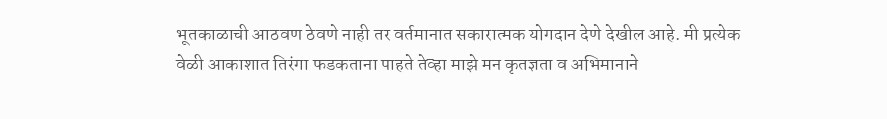भूतकाळाची आठवण ठेवणे नाही तर वर्तमानात सकारात्मक योगदान देणे देखील आहे. मी प्रत्येक वेळी आकाशात तिरंगा फडकताना पाहते तेव्हा माझे मन कृतज्ञता व अभिमानाने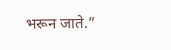भरून जाते.”